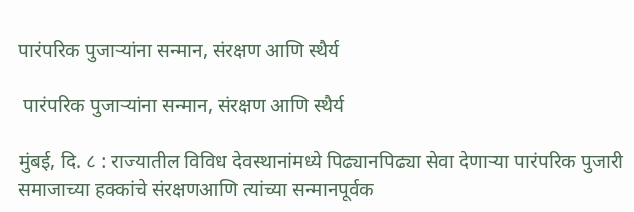पारंपरिक पुजाऱ्यांना सन्मान, संरक्षण आणि स्थैर्य

 पारंपरिक पुजाऱ्यांना सन्मान, संरक्षण आणि स्थैर्य

मुंबई, दि. ८ : राज्यातील विविध देवस्थानांमध्ये पिढ्यानपिढ्या सेवा देणाऱ्या पारंपरिक पुजारी समाजाच्या हक्कांचे संरक्षणआणि त्यांच्या सन्मानपूर्वक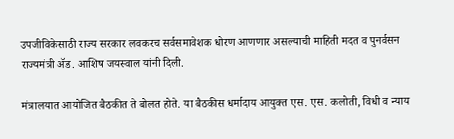उपजीविकेसाठी राज्य सरकार लवकरच सर्वसमावेशक धोरण आणणार असल्याची माहिती मदत व पुनर्वसन राज्यमंत्री ॲड. आशिष जयस्वाल यांनी दिली.

मंत्रालयात आयोजित बैठकीत ते बोलत होते. या बैठकीस धर्मादाय आयुक्त एस. एस. कलोती, विधी व न्याय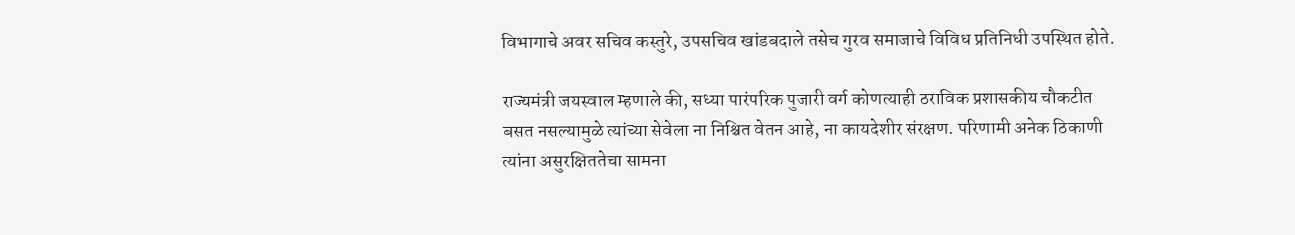विभागाचे अवर सचिव कस्तुरे, उपसचिव खांडबदाले तसेच गुरव समाजाचे विविध प्रतिनिधी उपस्थित होते.

राज्यमंत्री जयस्वाल म्हणाले की, सध्या पारंपरिक पुजारी वर्ग कोणत्याही ठराविक प्रशासकीय चौकटीत बसत नसल्यामुळे त्यांच्या सेवेला ना निश्चित वेतन आहे, ना कायदेशीर संरक्षण. परिणामी अनेक ठिकाणी त्यांना असुरक्षिततेचा सामना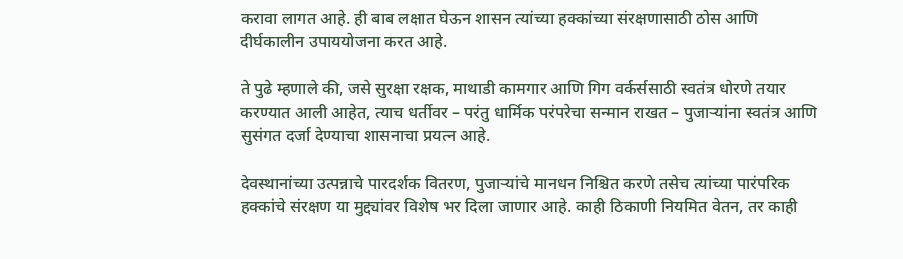करावा लागत आहे. ही बाब लक्षात घेऊन शासन त्यांच्या हक्कांच्या संरक्षणासाठी ठोस आणि दीर्घकालीन उपाययोजना करत आहे.

ते पुढे म्हणाले की, जसे सुरक्षा रक्षक, माथाडी कामगार आणि गिग वर्कर्ससाठी स्वतंत्र धोरणे तयार करण्यात आली आहेत, त्याच धर्तीवर – परंतु धार्मिक परंपरेचा सन्मान राखत – पुजाऱ्यांना स्वतंत्र आणि सुसंगत दर्जा देण्याचा शासनाचा प्रयत्न आहे.

देवस्थानांच्या उत्पन्नाचे पारदर्शक वितरण, पुजाऱ्यांचे मानधन निश्चित करणे तसेच त्यांच्या पारंपरिक हक्कांचे संरक्षण या मुद्द्यांवर विशेष भर दिला जाणार आहे. काही ठिकाणी नियमित वेतन, तर काही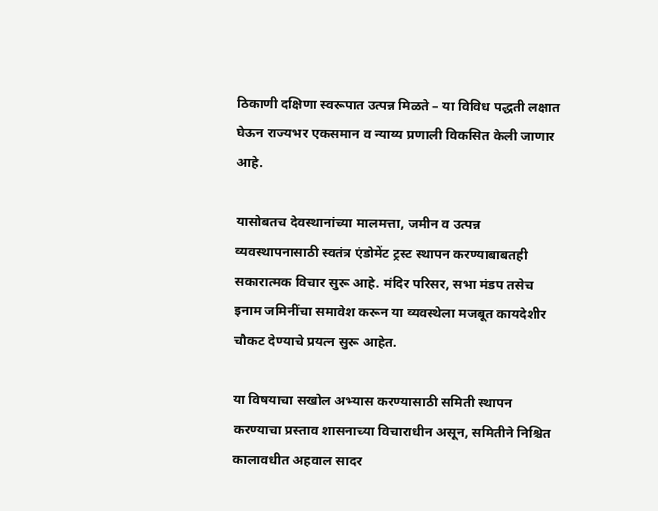ठिकाणी दक्षिणा स्वरूपात उत्पन्न मिळते – या विविध पद्धती लक्षात घेऊन राज्यभर एकसमान व न्याय्य प्रणाली विकसित केली जाणार आहे.

यासोबतच देवस्थानांच्या मालमत्ता, जमीन व उत्पन्न व्यवस्थापनासाठी स्वतंत्र एंडोमेंट ट्रस्ट स्थापन करण्याबाबतही सकारात्मक विचार सुरू आहे. मंदिर परिसर, सभा मंडप तसेच इनाम जमिनींचा समावेश करून या व्यवस्थेला मजबूत कायदेशीर चौकट देण्याचे प्रयत्न सुरू आहेत.

या विषयाचा सखोल अभ्यास करण्यासाठी समिती स्थापन करण्याचा प्रस्ताव शासनाच्या विचाराधीन असून, समितीने निश्चित कालावधीत अहवाल सादर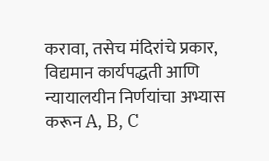करावा, तसेच मंदिरांचे प्रकार, विद्यमान कार्यपद्धती आणि न्यायालयीन निर्णयांचा अभ्यास करून A, B, C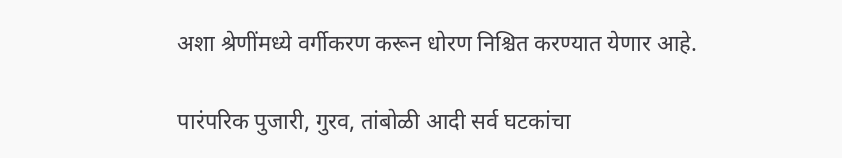अशा श्रेणींमध्ये वर्गीकरण करून धोरण निश्चित करण्यात येणार आहे.

पारंपरिक पुजारी, गुरव, तांबोळी आदी सर्व घटकांचा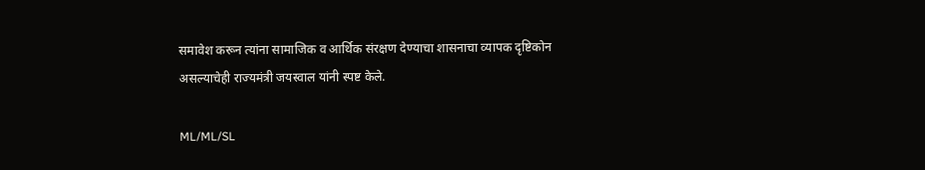समावेश करून त्यांना सामाजिक व आर्थिक संरक्षण देण्याचा शासनाचा व्यापक दृष्टिकोन असल्याचेही राज्यमंत्री जयस्वाल यांनी स्पष्ट केले.

ML/ML/SL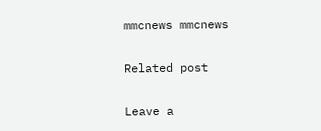mmcnews mmcnews

Related post

Leave a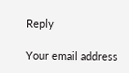Reply

Your email address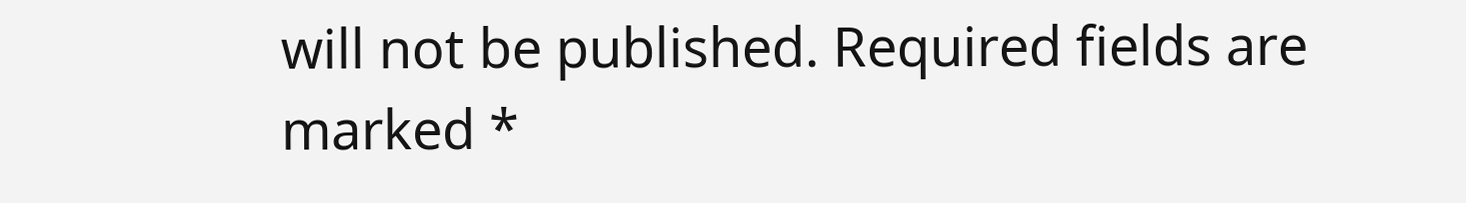will not be published. Required fields are marked *